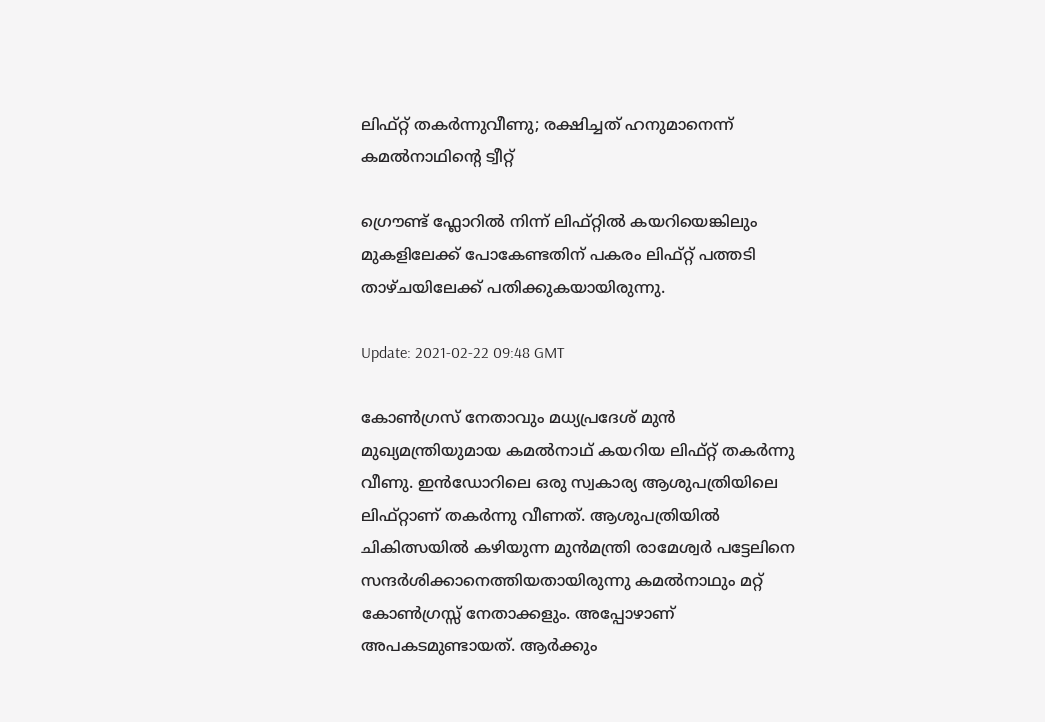ലിഫ്റ്റ് തകര്‍ന്നുവീണു; രക്ഷിച്ചത് ഹനുമാനെന്ന് കമല്‍നാഥിന്‍റെ ട്വീറ്റ്

ഗ്രൌണ്ട് ഫ്ലോറില്‍ നിന്ന് ലിഫ്റ്റില്‍ കയറിയെങ്കിലും മുകളിലേക്ക് പോകേണ്ടതിന് പകരം ലിഫ്റ്റ് പത്തടി താഴ്ചയിലേക്ക് പതിക്കുകയായിരുന്നു.

Update: 2021-02-22 09:48 GMT

കോണ്‍ഗ്രസ് നേതാവും മധ്യപ്രദേശ് മുന്‍ മുഖ്യമന്ത്രിയുമായ കമല്‍നാഥ് കയറിയ ലിഫ്റ്റ് തകര്‍ന്നു വീണു. ഇന്‍ഡോറിലെ ഒരു സ്വകാര്യ ആശുപത്രിയിലെ ലിഫ്റ്റാണ് തകര്‍ന്നു വീണത്. ആശുപത്രിയില്‍ ചികിത്സയില്‍ കഴിയുന്ന മുന്‍മന്ത്രി രാമേശ്വര്‍ പട്ടേലിനെ സന്ദര്‍ശിക്കാനെത്തിയതായിരുന്നു കമല്‍നാഥും മറ്റ് കോണ്‍ഗ്രസ്സ് നേതാക്കളും. അപ്പോഴാണ് അപകടമുണ്ടായത്. ആര്‍ക്കും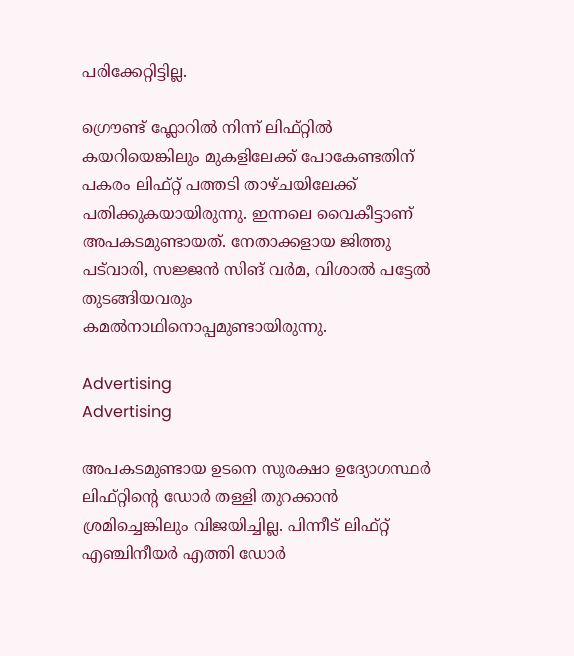പരിക്കേറ്റിട്ടില്ല.

ഗ്രൌണ്ട് ഫ്ലോറില്‍ നിന്ന് ലിഫ്റ്റില്‍ കയറിയെങ്കിലും മുകളിലേക്ക് പോകേണ്ടതിന് പകരം ലിഫ്റ്റ് പത്തടി താഴ്ചയിലേക്ക് പതിക്കുകയായിരുന്നു. ഇന്നലെ വൈകീട്ടാണ് അപകടമുണ്ടായത്. നേതാക്കളായ ജിത്തു പട്‍വാരി, സജ്ജന്‍ സിങ് വര്‍മ, വിശാല്‍ പട്ടേല്‍ തുടങ്ങിയവരും കമല്‍നാഥിനൊപ്പമുണ്ടായിരുന്നു.

Advertising
Advertising

അപകടമുണ്ടായ ഉടനെ സുരക്ഷാ ഉദ്യോഗസ്ഥര്‍ ലിഫ്റ്റിന്‍റെ ഡോര്‍ തള്ളി തുറക്കാന്‍ ശ്രമിച്ചെങ്കിലും വിജയിച്ചില്ല. പിന്നീട് ലിഫ്റ്റ് എഞ്ചിനീയര്‍ എത്തി ഡോര്‍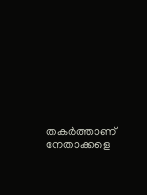തകര്‍ത്താണ് നേതാക്കളെ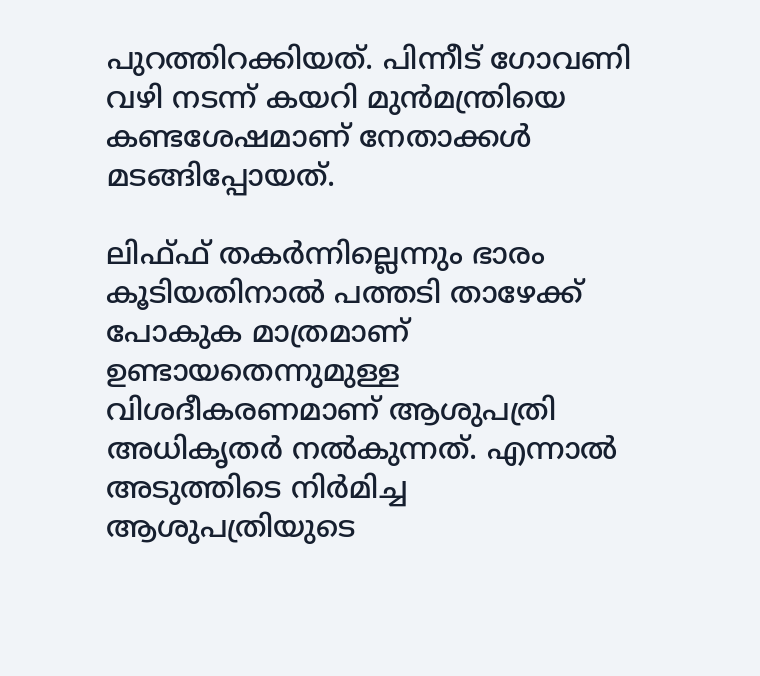പുറത്തിറക്കിയത്. പിന്നീട് ഗോവണി വഴി നടന്ന് കയറി മുന്‍മന്ത്രിയെ കണ്ടശേഷമാണ് നേതാക്കള്‍ മടങ്ങിപ്പോയത്.

ലിഫ്ഫ് തകര്‍ന്നില്ലെന്നും ഭാരം കൂടിയതിനാല്‍ പത്തടി താഴേക്ക് പോകുക മാത്രമാണ് ഉണ്ടായതെന്നുമുള്ള വിശദീകരണമാണ് ആശുപത്രി അധികൃതര്‍ നല്‍കുന്നത്. എന്നാല്‍ അടുത്തിടെ നിര്‍മിച്ച ആശുപത്രിയുടെ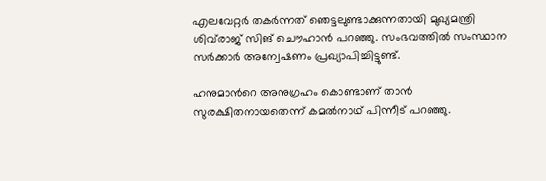എലവേറ്റര്‍ തകര്‍ന്നത് ഞെട്ടലുണ്ടാക്കുന്നതായി മുഖ്യമന്ത്രി ശിവ്‍രാജ് സിങ് ചൌഹാന്‍ പറഞ്ഞു. സംഭവത്തില്‍ സംസ്ഥാന സര്‍ക്കാര്‍ അന്വേഷണം പ്രഖ്യാപിച്ചിട്ടുണ്ട്.

ഹനുമാന്‍റെ അനുഗ്രഹം കൊണ്ടാണ് താന്‍ സുരക്ഷിതനായതെന്ന് കമല്‍നാഥ് പിന്നീട് പറഞ്ഞു.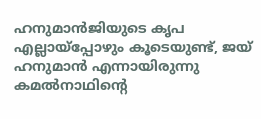ഹനുമാന്‍ജിയുടെ കൃപ എല്ലായ്‍പ്പോഴും കൂടെയുണ്ട്, ജയ് ഹനുമാന്‍ എന്നായിരുന്നു കമല്‍നാഥിന്‍റെ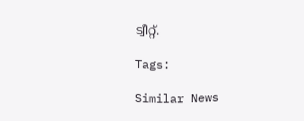ട്വീറ്റ്.

Tags:

Similar News